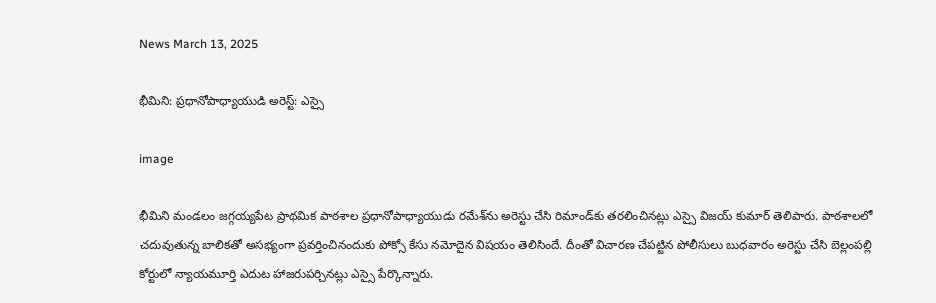News March 13, 2025

భీమిని: ప్రధానోపాధ్యాయుడి అరెస్ట్: ఎస్సై

image

భీమిని మండలం జగ్గయ్యపేట ప్రాథమిక పాఠశాల ప్రధానోపాధ్యాయుడు రమేశ్‌ను అరెస్టు చేసి రిమాండ్‌కు తరలించినట్లు ఎస్సై విజయ్ కుమార్ తెలిపారు. పాఠశాలలో చదువుతున్న బాలికతో అసభ్యంగా ప్రవర్తించినందుకు పోక్సో కేసు నమోదైన విషయం తెలిసిందే. దీంతో విచారణ చేపట్టిన పోలీసులు బుధవారం అరెస్టు చేసి బెల్లంపల్లి కోర్టులో న్యాయమూర్తి ఎదుట హాజరుపర్చినట్లు ఎస్సై పేర్కొన్నారు.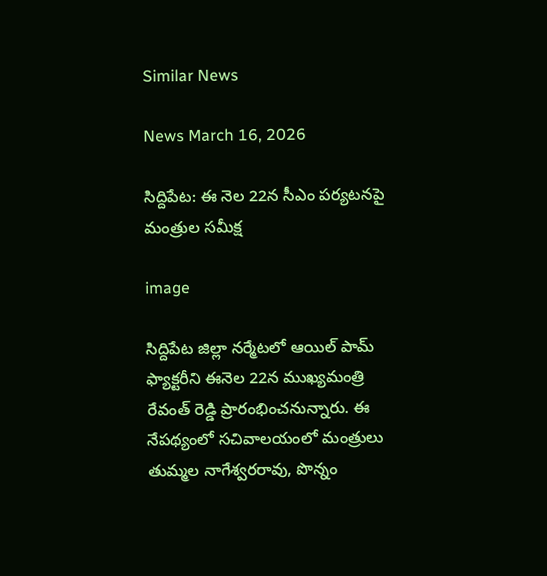Similar News

News March 16, 2026

సిద్దిపేట: ఈ నెల 22న సీఎం పర్యటనపై మంత్రుల సమీక్ష

image

సిద్దిపేట జిల్లా నర్మేటలో ఆయిల్ పామ్ ఫ్యాక్టరీని ఈనెల 22న ముఖ్యమంత్రి రేవంత్ రెడ్డి ప్రారంభించనున్నారు. ఈ నేపథ్యంలో సచివాలయంలో మంత్రులు తుమ్మల నాగేశ్వరరావు, పొన్నం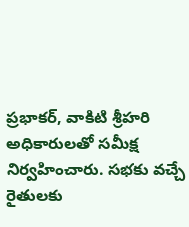ప్రభాకర్, వాకిటి శ్రీహరి అధికారులతో సమీక్ష నిర్వహించారు. సభకు వచ్చే రైతులకు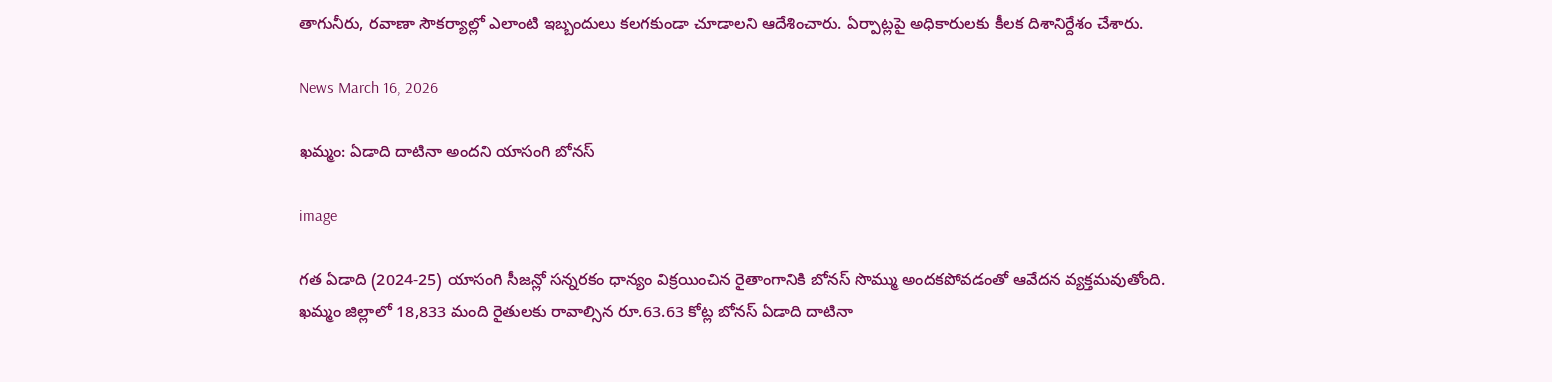తాగునీరు, రవాణా సౌకర్యాల్లో ఎలాంటి ఇబ్బందులు కలగకుండా చూడాలని ఆదేశించారు. ఏర్పాట్లపై అధికారులకు కీలక దిశానిర్దేశం చేశారు.

News March 16, 2026

ఖమ్మం: ఏడాది దాటినా అందని యాసంగి బోనస్

image

గత ఏడాది (2024-25) యాసంగి సీజన్లో సన్నరకం ధాన్యం విక్రయించిన రైతాంగానికి బోనస్ సొమ్ము అందకపోవడంతో ఆవేదన వ్యక్తమవుతోంది. ఖమ్మం జిల్లాలో 18,833 మంది రైతులకు రావాల్సిన రూ.63.63 కోట్ల బోనస్ ఏడాది దాటినా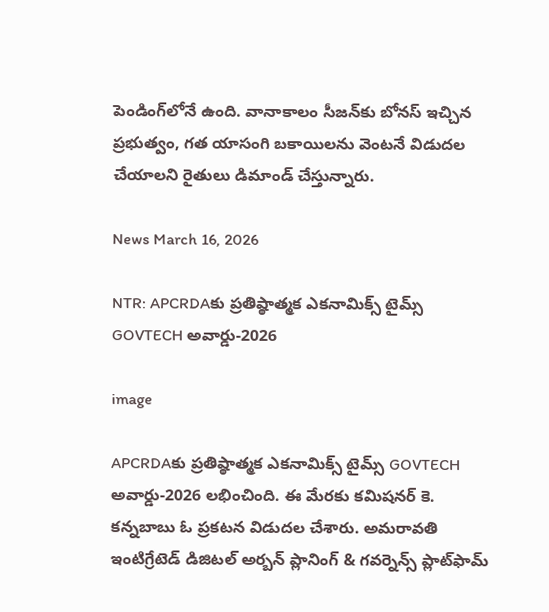పెండింగ్‌లోనే ఉంది. వానాకాలం సీజన్‌కు బోనస్ ఇచ్చిన ప్రభుత్వం, గత యాసంగి బకాయిలను వెంటనే విడుదల చేయాలని రైతులు డిమాండ్ చేస్తున్నారు.

News March 16, 2026

NTR: APCRDAకు ప్రతిష్ఠాత్మక ఎకనామిక్స్ టైమ్స్ GOVTECH అవార్డు-2026

image

APCRDAకు ప్రతిష్ఠాత్మక ఎకనామిక్స్ టైమ్స్ GOVTECH అవార్డు-2026 లభించింది. ఈ మేరకు కమిషనర్ కె. కన్నబాబు ఓ ప్రకటన విడుదల చేశారు. అమరావతి ఇంటిగ్రేటెడ్ డిజిటల్ అర్బన్ ప్లానింగ్ & గవర్నెన్స్ ప్లాట్‌ఫామ్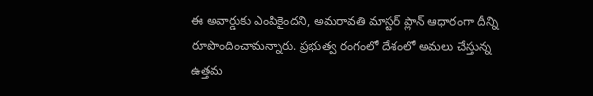ఈ అవార్డుకు ఎంపికైందని, అమరావతి మాస్టర్ ప్లాన్ ఆధారంగా దీన్ని రూపొందించామన్నారు. ప్రభుత్వ రంగంలో దేశంలో అమలు చేస్తున్న ఉత్తమ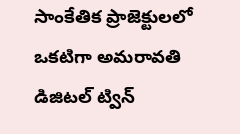సాంకేతిక ప్రాజెక్టులలో ఒకటిగా అమరావతి డిజిటల్ ట్విన్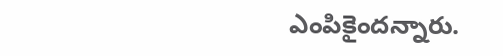ఎంపికైందన్నారు.